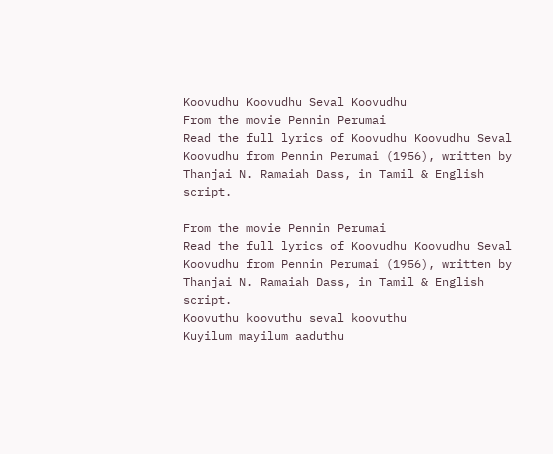Koovudhu Koovudhu Seval Koovudhu
From the movie Pennin Perumai
Read the full lyrics of Koovudhu Koovudhu Seval Koovudhu from Pennin Perumai (1956), written by Thanjai N. Ramaiah Dass, in Tamil & English script.

From the movie Pennin Perumai
Read the full lyrics of Koovudhu Koovudhu Seval Koovudhu from Pennin Perumai (1956), written by Thanjai N. Ramaiah Dass, in Tamil & English script.
Koovuthu koovuthu seval koovuthu
Kuyilum mayilum aaduthu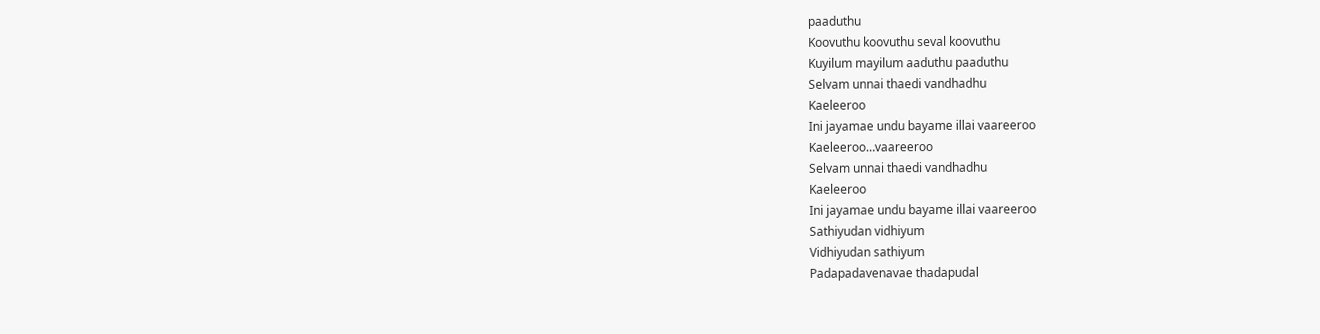paaduthu
Koovuthu koovuthu seval koovuthu
Kuyilum mayilum aaduthu paaduthu
Selvam unnai thaedi vandhadhu
Kaeleeroo
Ini jayamae undu bayame illai vaareeroo
Kaeleeroo…vaareeroo
Selvam unnai thaedi vandhadhu
Kaeleeroo
Ini jayamae undu bayame illai vaareeroo
Sathiyudan vidhiyum
Vidhiyudan sathiyum
Padapadavenavae thadapudal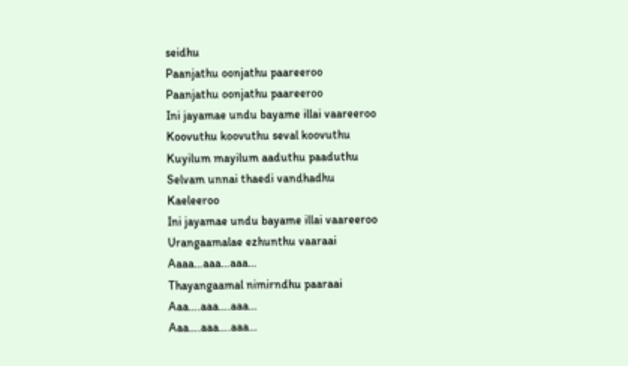seidhu
Paanjathu oonjathu paareeroo
Paanjathu oonjathu paareeroo
Ini jayamae undu bayame illai vaareeroo
Koovuthu koovuthu seval koovuthu
Kuyilum mayilum aaduthu paaduthu
Selvam unnai thaedi vandhadhu
Kaeleeroo
Ini jayamae undu bayame illai vaareeroo
Urangaamalae ezhunthu vaaraai
Aaaa…aaa…aaa…
Thayangaamal nimirndhu paaraai
Aaa….aaa….aaa…
Aaa….aaa….aaa…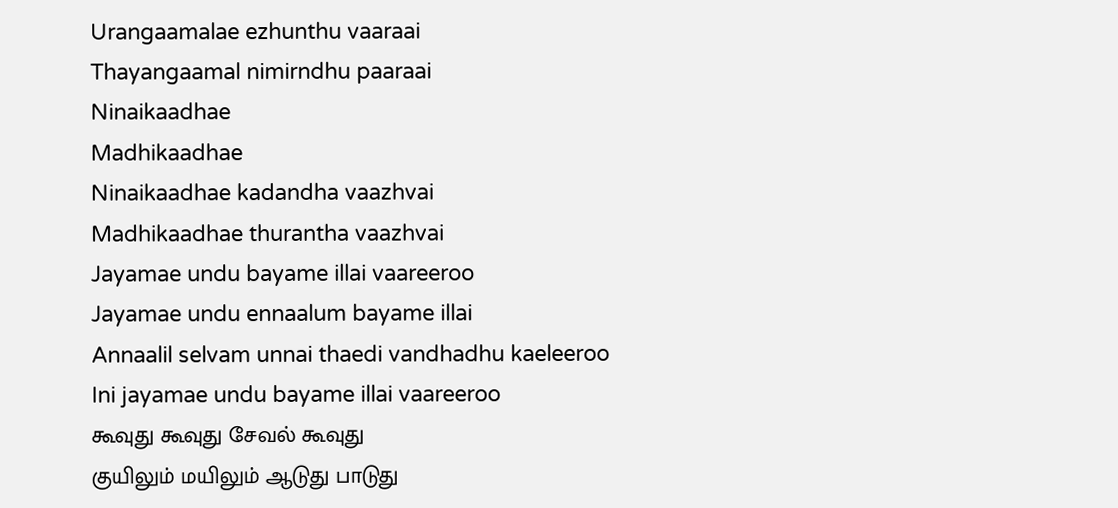Urangaamalae ezhunthu vaaraai
Thayangaamal nimirndhu paaraai
Ninaikaadhae
Madhikaadhae
Ninaikaadhae kadandha vaazhvai
Madhikaadhae thurantha vaazhvai
Jayamae undu bayame illai vaareeroo
Jayamae undu ennaalum bayame illai
Annaalil selvam unnai thaedi vandhadhu kaeleeroo
Ini jayamae undu bayame illai vaareeroo
கூவுது கூவுது சேவல் கூவுது
குயிலும் மயிலும் ஆடுது பாடுது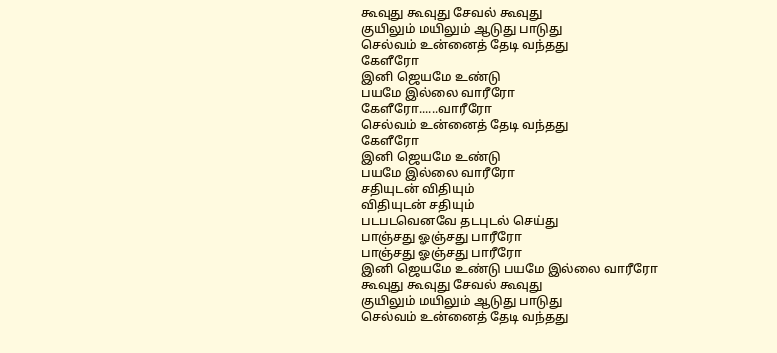கூவுது கூவுது சேவல் கூவுது
குயிலும் மயிலும் ஆடுது பாடுது
செல்வம் உன்னைத் தேடி வந்தது
கேளீரோ
இனி ஜெயமே உண்டு
பயமே இல்லை வாரீரோ
கேளீரோ......வாரீரோ
செல்வம் உன்னைத் தேடி வந்தது
கேளீரோ
இனி ஜெயமே உண்டு
பயமே இல்லை வாரீரோ
சதியுடன் விதியும்
விதியுடன் சதியும்
படபடவெனவே தடபுடல் செய்து
பாஞ்சது ஓஞ்சது பாரீரோ
பாஞ்சது ஓஞ்சது பாரீரோ
இனி ஜெயமே உண்டு பயமே இல்லை வாரீரோ
கூவுது கூவுது சேவல் கூவுது
குயிலும் மயிலும் ஆடுது பாடுது
செல்வம் உன்னைத் தேடி வந்தது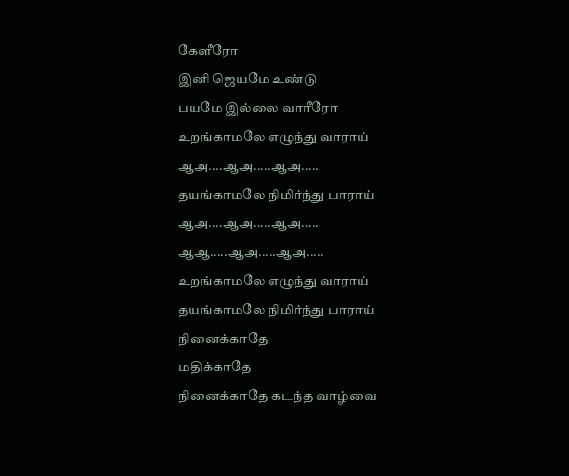கேளீரோ
இனி ஜெயமே உண்டு
பயமே இல்லை வாரீரோ
உறங்காமலே எழுந்து வாராய்
ஆஅ....ஆஅ.....ஆஅ.....
தயங்காமலே நிமிர்ந்து பாராய்
ஆஅ....ஆஅ.....ஆஅ.....
ஆஆ.....ஆஅ.....ஆஅ.....
உறங்காமலே எழுந்து வாராய்
தயங்காமலே நிமிர்ந்து பாராய்
நினைக்காதே
மதிக்காதே
நினைக்காதே கடந்த வாழ்வை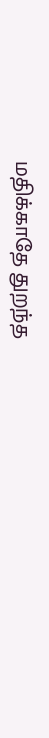மதிக்காதே துறந்த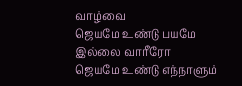வாழ்வை
ஜெயமே உண்டு பயமே இல்லை வாரீரோ
ஜெயமே உண்டு எந்நாளும்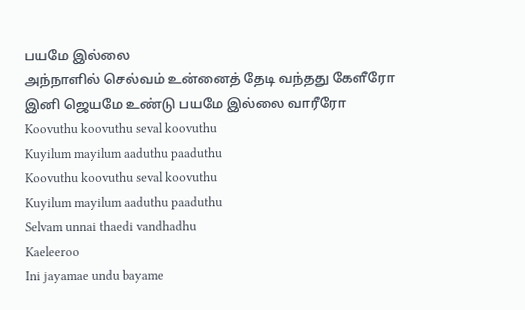பயமே இல்லை
அந்நாளில் செல்வம் உன்னைத் தேடி வந்தது கேளீரோ
இனி ஜெயமே உண்டு பயமே இல்லை வாரீரோ
Koovuthu koovuthu seval koovuthu
Kuyilum mayilum aaduthu paaduthu
Koovuthu koovuthu seval koovuthu
Kuyilum mayilum aaduthu paaduthu
Selvam unnai thaedi vandhadhu
Kaeleeroo
Ini jayamae undu bayame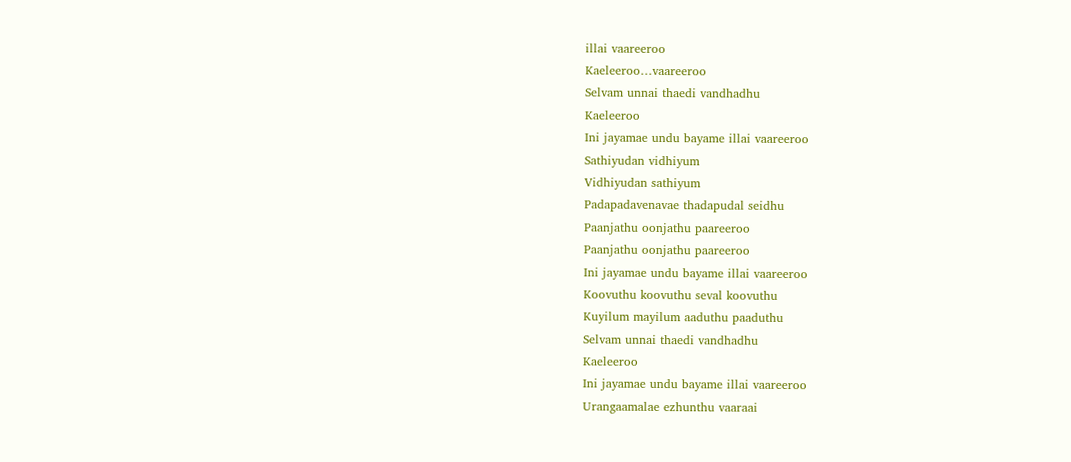illai vaareeroo
Kaeleeroo…vaareeroo
Selvam unnai thaedi vandhadhu
Kaeleeroo
Ini jayamae undu bayame illai vaareeroo
Sathiyudan vidhiyum
Vidhiyudan sathiyum
Padapadavenavae thadapudal seidhu
Paanjathu oonjathu paareeroo
Paanjathu oonjathu paareeroo
Ini jayamae undu bayame illai vaareeroo
Koovuthu koovuthu seval koovuthu
Kuyilum mayilum aaduthu paaduthu
Selvam unnai thaedi vandhadhu
Kaeleeroo
Ini jayamae undu bayame illai vaareeroo
Urangaamalae ezhunthu vaaraai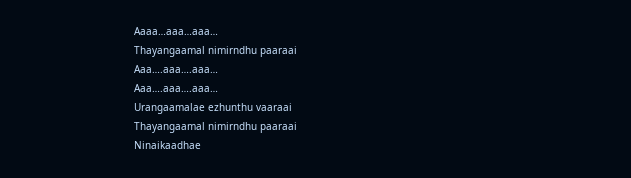Aaaa…aaa…aaa…
Thayangaamal nimirndhu paaraai
Aaa….aaa….aaa…
Aaa….aaa….aaa…
Urangaamalae ezhunthu vaaraai
Thayangaamal nimirndhu paaraai
Ninaikaadhae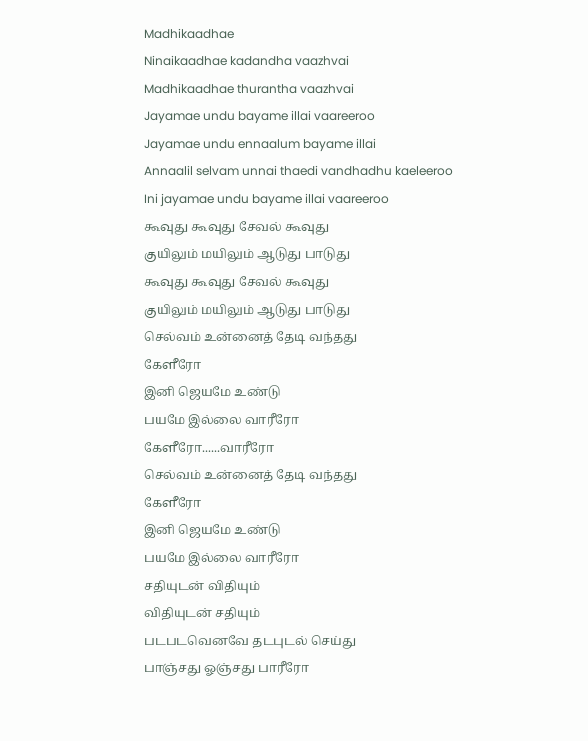Madhikaadhae
Ninaikaadhae kadandha vaazhvai
Madhikaadhae thurantha vaazhvai
Jayamae undu bayame illai vaareeroo
Jayamae undu ennaalum bayame illai
Annaalil selvam unnai thaedi vandhadhu kaeleeroo
Ini jayamae undu bayame illai vaareeroo
கூவுது கூவுது சேவல் கூவுது
குயிலும் மயிலும் ஆடுது பாடுது
கூவுது கூவுது சேவல் கூவுது
குயிலும் மயிலும் ஆடுது பாடுது
செல்வம் உன்னைத் தேடி வந்தது
கேளீரோ
இனி ஜெயமே உண்டு
பயமே இல்லை வாரீரோ
கேளீரோ......வாரீரோ
செல்வம் உன்னைத் தேடி வந்தது
கேளீரோ
இனி ஜெயமே உண்டு
பயமே இல்லை வாரீரோ
சதியுடன் விதியும்
விதியுடன் சதியும்
படபடவெனவே தடபுடல் செய்து
பாஞ்சது ஓஞ்சது பாரீரோ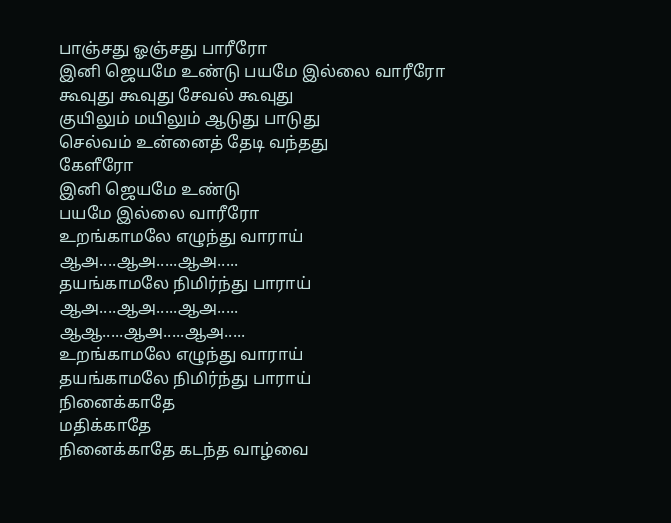பாஞ்சது ஓஞ்சது பாரீரோ
இனி ஜெயமே உண்டு பயமே இல்லை வாரீரோ
கூவுது கூவுது சேவல் கூவுது
குயிலும் மயிலும் ஆடுது பாடுது
செல்வம் உன்னைத் தேடி வந்தது
கேளீரோ
இனி ஜெயமே உண்டு
பயமே இல்லை வாரீரோ
உறங்காமலே எழுந்து வாராய்
ஆஅ....ஆஅ.....ஆஅ.....
தயங்காமலே நிமிர்ந்து பாராய்
ஆஅ....ஆஅ.....ஆஅ.....
ஆஆ.....ஆஅ.....ஆஅ.....
உறங்காமலே எழுந்து வாராய்
தயங்காமலே நிமிர்ந்து பாராய்
நினைக்காதே
மதிக்காதே
நினைக்காதே கடந்த வாழ்வை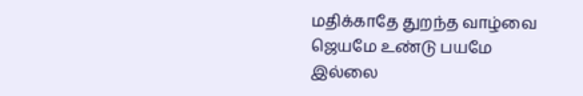மதிக்காதே துறந்த வாழ்வை
ஜெயமே உண்டு பயமே இல்லை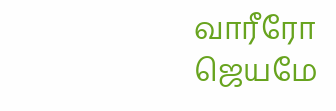வாரீரோ
ஜெயமே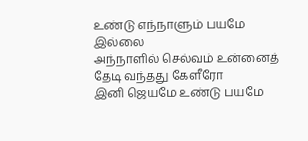உண்டு எந்நாளும் பயமே இல்லை
அந்நாளில் செல்வம் உன்னைத் தேடி வந்தது கேளீரோ
இனி ஜெயமே உண்டு பயமே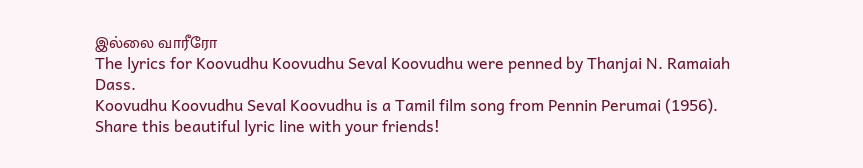இல்லை வாரீரோ
The lyrics for Koovudhu Koovudhu Seval Koovudhu were penned by Thanjai N. Ramaiah Dass.
Koovudhu Koovudhu Seval Koovudhu is a Tamil film song from Pennin Perumai (1956).
Share this beautiful lyric line with your friends!